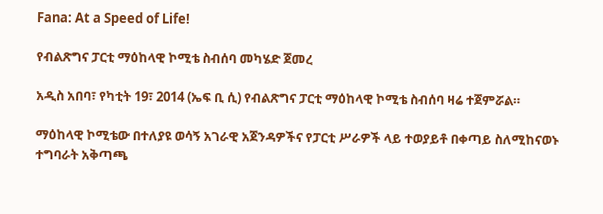Fana: At a Speed of Life!

የብልጽግና ፓርቲ ማዕከላዊ ኮሚቴ ስብሰባ መካሄድ ጀመረ

አዲስ አበባ፣ የካቲት 19፣ 2014 (ኤፍ ቢ ሲ) የብልጽግና ፓርቲ ማዕከላዊ ኮሚቴ ስብሰባ ዛሬ ተጀምሯል።

ማዕከላዊ ኮሚቴው በተለያዩ ወሳኝ አገራዊ አጀንዳዎችና የፓርቲ ሥራዎች ላይ ተወያይቶ በቀጣይ ስለሚከናወኑ ተግባራት አቅጣጫ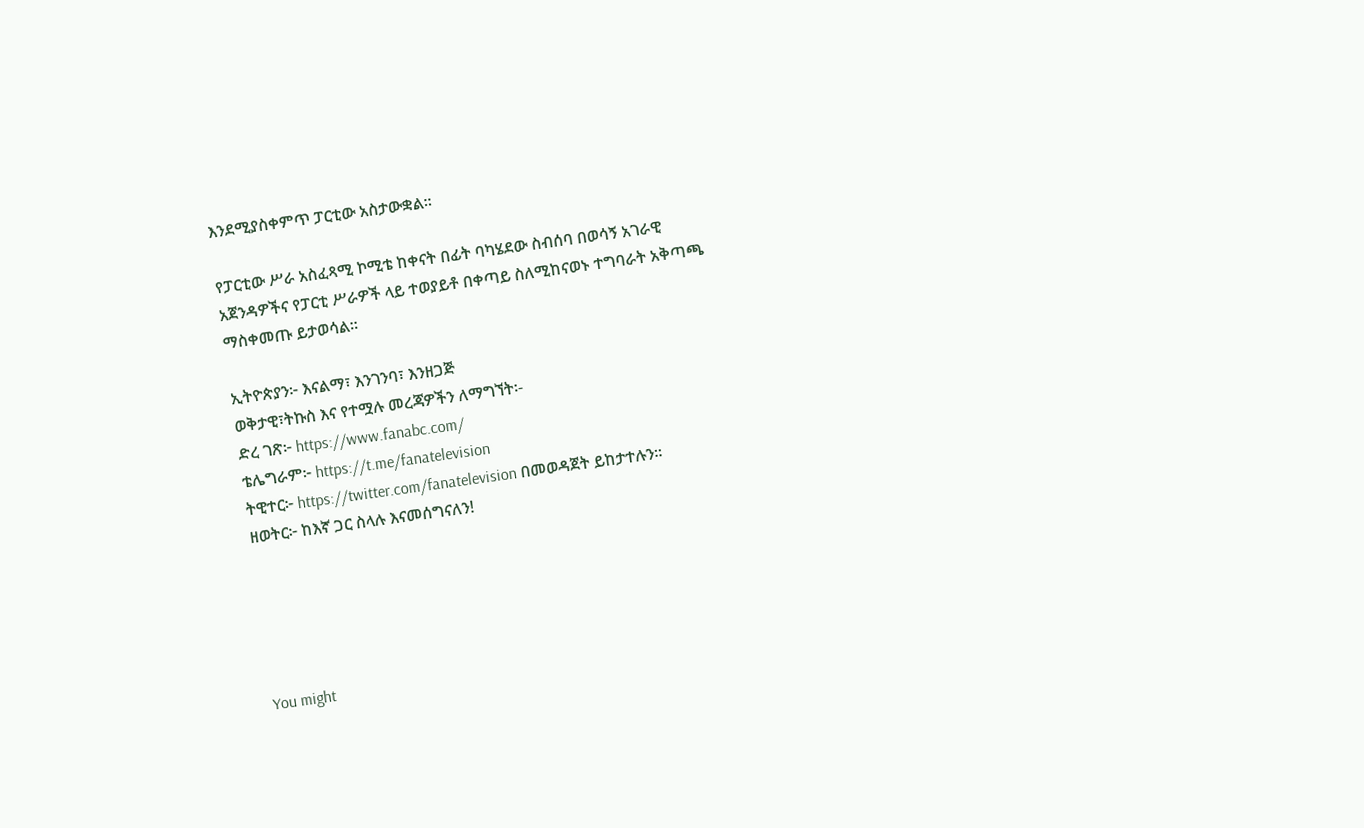እንደሚያስቀምጥ ፓርቲው አስታውቋል፡፡

የፓርቲው ሥራ አስፈጻሚ ኮሚቴ ከቀናት በፊት ባካሄደው ስብሰባ በወሳኝ አገራዊ አጀንዳዎችና የፓርቲ ሥራዎች ላይ ተወያይቶ በቀጣይ ስለሚከናወኑ ተግባራት አቅጣጫ ማስቀመጡ ይታወሳል።

ኢትዮጵያን፦ እናልማ፣ እንገንባ፣ እንዘጋጅ
ወቅታዊ፣ትኩስ እና የተሟሉ መረጃዎችን ለማግኘት፡-
ድረ ገጽ፦ https://www.fanabc.com/
ቴሌግራም፦ https://t.me/fanatelevision
ትዊተር፦ https://twitter.com/fanatelevision በመወዳጀት ይከታተሉን፡፡
ዘወትር፦ ከእኛ ጋር ስላሉ እናመሰግናለን!





You might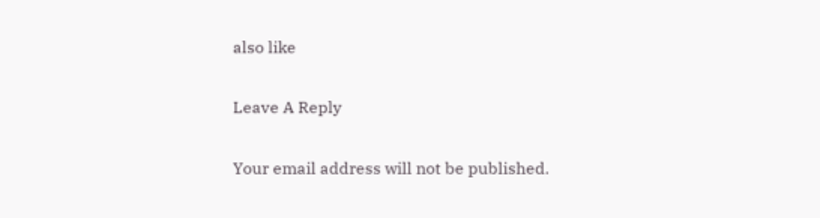also like

Leave A Reply

Your email address will not be published.